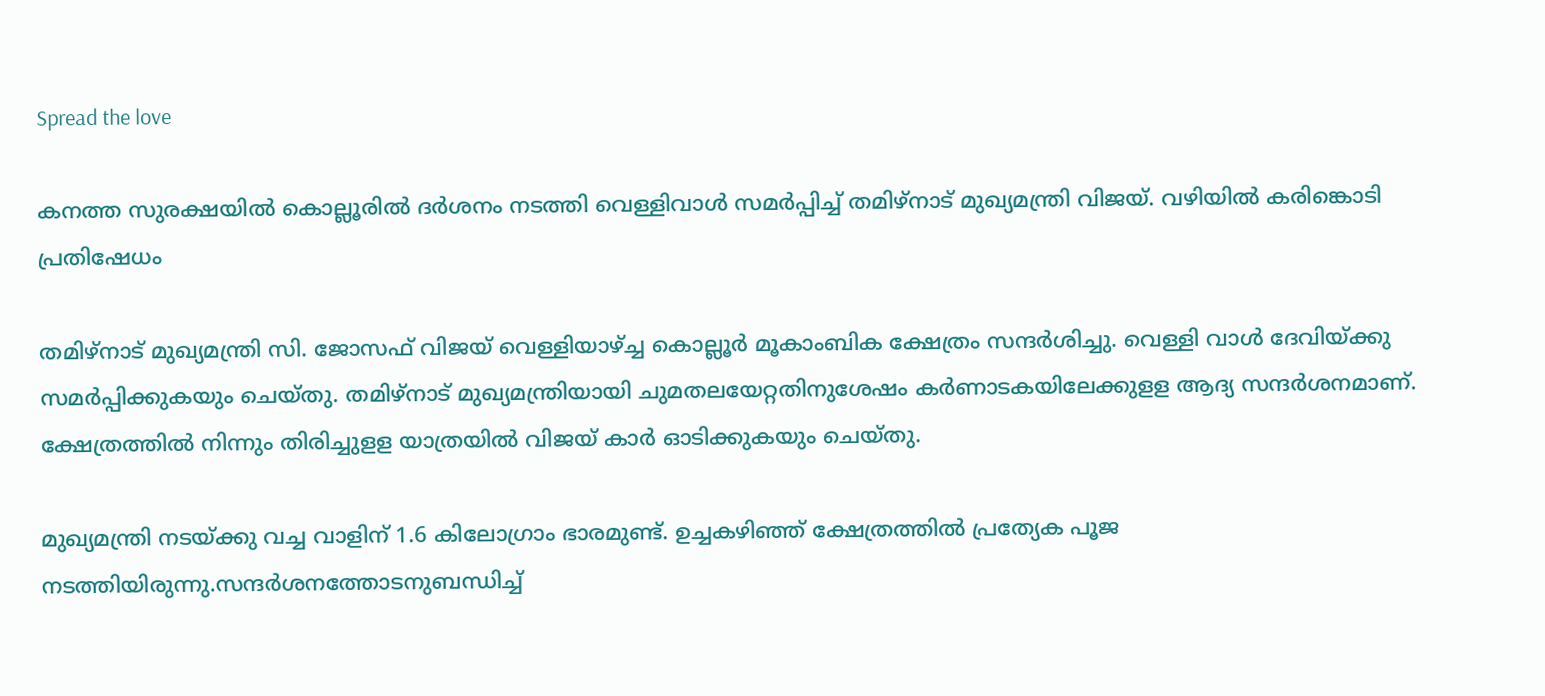Spread the love

കനത്ത സുരക്ഷയില്‍ കൊല്ലൂരില്‍ ദര്‍ശനം നടത്തി വെള്ളിവാള്‍ സമര്‍പ്പിച്ച് തമിഴ്‌നാട് മുഖ്യമന്ത്രി വിജയ്. വഴിയില്‍ കരിങ്കൊടി പ്രതിഷേധം

തമിഴ്നാട് മുഖ്യമന്ത്രി സി. ജോസഫ് വിജയ് വെള്ളിയാഴ്ച്ച കൊല്ലൂര്‍ മൂകാംബിക ക്ഷേത്രം സന്ദര്‍ശിച്ചു. വെള്ളി വാള്‍ ദേവിയ്ക്കു സമര്‍പ്പിക്കുകയും ചെയ്തു. തമിഴ്നാട് മുഖ്യമന്ത്രിയായി ചുമതലയേറ്റതിനുശേഷം കര്‍ണാടകയിലേക്കുളള ആദ്യ സന്ദര്‍ശനമാണ്. ക്ഷേത്രത്തില്‍ നിന്നും തിരിച്ചുളള യാത്രയില്‍ വിജയ് കാര്‍ ഓടിക്കുകയും ചെയ്തു.

മുഖ്യമന്ത്രി നടയ്ക്കു വച്ച വാളിന് 1.6 കിലോഗ്രാം ഭാരമുണ്ട്. ഉച്ചകഴിഞ്ഞ് ക്ഷേത്രത്തില്‍ പ്രത്യേക പൂജ നടത്തിയിരുന്നു.സന്ദര്‍ശനത്തോടനുബന്ധിച്ച്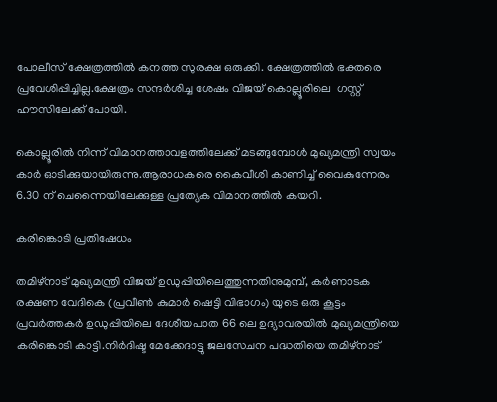പോലീസ് ക്ഷേത്രത്തില്‍ കനത്ത സുരക്ഷ ഒരുക്കി. ക്ഷേത്രത്തില്‍ ഭക്തരെ പ്രവേശിപ്പിച്ചില്ല.ക്ഷേത്രം സന്ദര്‍ശിച്ച ശേഷം വിജയ് കൊല്ലൂരിലെ  ഗസ്റ്റ് ഹൗസിലേക്ക് പോയി.

കൊല്ലൂരില്‍ നിന്ന് വിമാനത്താവളത്തിലേക്ക് മടങ്ങുമ്പോള്‍ മുഖ്യമന്ത്രി സ്വയം കാര്‍ ഓടിക്കുയായിരുന്നു.ആരാധകരെ കൈവീശി കാണിച്ച് വൈകുന്നേരം 6.30 ന് ചെന്നൈയിലേക്കുള്ള പ്രത്യേക വിമാനത്തില്‍ കയറി.

കരിങ്കൊടി പ്രതിഷേധം

തമിഴ്‌നാട് മുഖ്യമന്ത്രി വിജയ് ഉഡുപ്പിയിലെത്തുന്നതിനുമുമ്പ്, കര്‍ണാടക രക്ഷണ വേദികെ (പ്രവീണ്‍ കുമാര്‍ ഷെട്ടി വിഭാഗം) യുടെ ഒരു കൂട്ടം പ്രവര്‍ത്തകര്‍ ഉഡുപ്പിയിലെ ദേശീയപാത 66 ലെ ഉദ്യാവരയില്‍ മുഖ്യമന്ത്രിയെ കരിങ്കൊടി കാട്ടി.നിര്‍ദിഷ്ട മേക്കേദാട്ടു ജലസേചന പദ്ധതിയെ തമിഴ്നാട്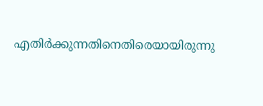എതിര്‍ക്കുന്നതിനെതിരെയായിരുന്നു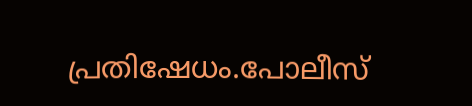പ്രതിഷേധം.പോലീസ്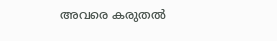അവരെ കരുതല്‍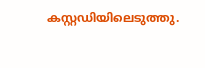കസ്റ്റഡിയിലെടുത്തു.